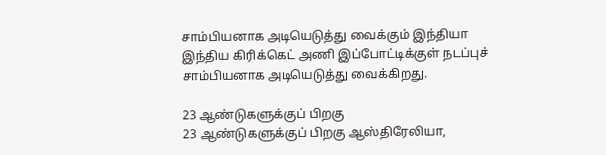சாம்பியனாக அடியெடுத்து வைக்கும் இந்தியா
இந்திய கிரிக்கெட் அணி இப்போட்டிக்குள் நடப்புச் சாம்பியனாக அடியெடுத்து வைக்கிறது.

23 ஆண்டுகளுக்குப் பிறகு
23 ஆண்டுகளுக்குப் பிறகு ஆஸ்திரேலியா,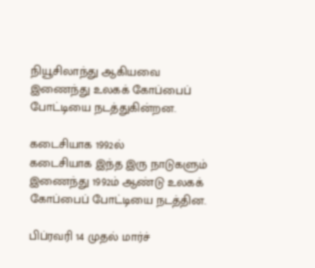நியூசிலாந்து ஆகியவை இணைந்து உலகக் கோப்பைப் போட்டியை நடத்துகின்றன.

கடைசியாக 1992ல்
கடைசியாக இந்த இரு நாடுகளும் இணைந்து 1992ம் ஆண்டு உலகக் கோப்பைப் போட்டியை நடத்தின.

பிப்ரவரி 14 முதல் மார்ச்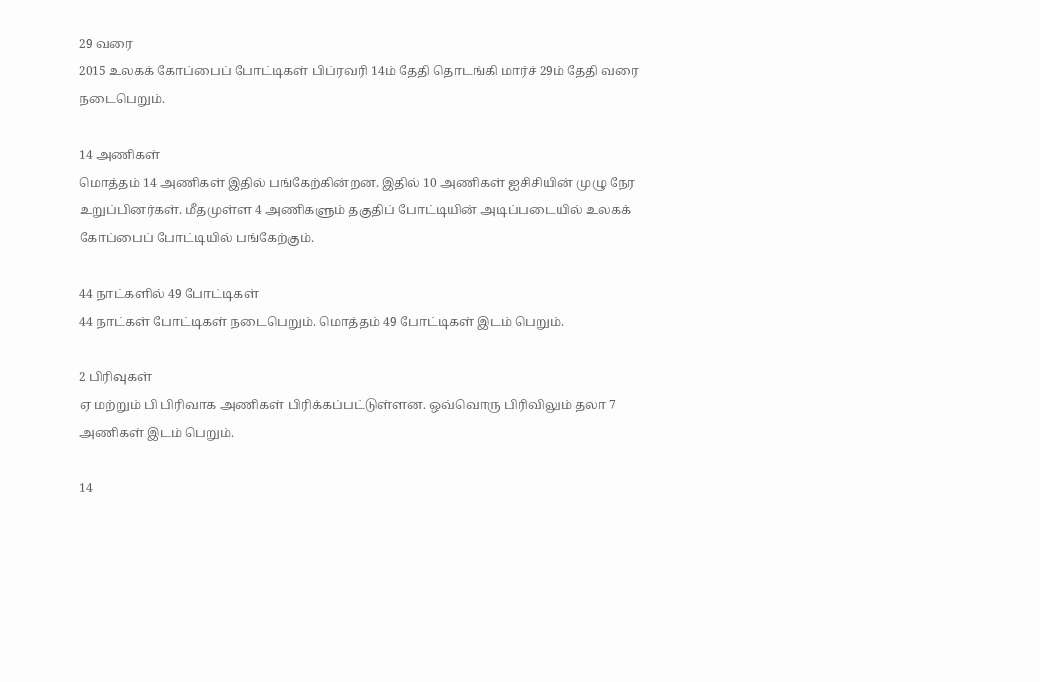29 வரை
2015 உலகக் கோப்பைப் போட்டிகள் பிப்ரவரி 14ம் தேதி தொடங்கி மார்ச் 29ம் தேதி வரை நடைபெறும்.

14 அணிகள்
மொத்தம் 14 அணிகள் இதில் பங்கேற்கின்றன. இதில் 10 அணிகள் ஐசிசியின் முழு நேர உறுப்பினர்கள். மீதமுள்ள 4 அணிகளும் தகுதிப் போட்டியின் அடிப்படையில் உலகக் கோப்பைப் போட்டியில் பங்கேற்கும்.

44 நாட்களில் 49 போட்டிகள்
44 நாட்கள் போட்டிகள் நடைபெறும். மொத்தம் 49 போட்டிகள் இடம் பெறும்.

2 பிரிவுகள்
ஏ மற்றும் பி பிரிவாக அணிகள் பிரிக்கப்பட்டுள்ளன. ஒவ்வொரு பிரிவிலும் தலா 7 அணிகள் இடம் பெறும்.

14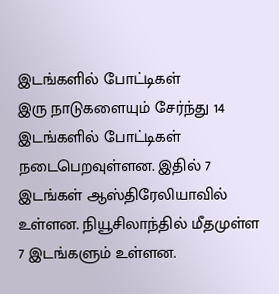இடங்களில் போட்டிகள்
இரு நாடுகளையும் சேர்ந்து 14 இடங்களில் போட்டிகள் நடைபெறவுள்ளன. இதில் 7 இடங்கள் ஆஸ்திரேலியாவில் உள்ளன. நியூசிலாந்தில் மீதமுள்ள 7 இடங்களும் உள்ளன.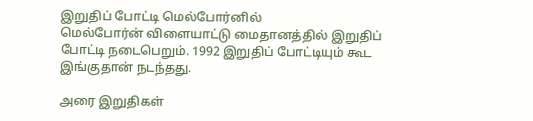இறுதிப் போட்டி மெல்போர்னில்
மெல்போர்ன் விளையாட்டு மைதானத்தில் இறுதிப் போட்டி நடைபெறும். 1992 இறுதிப் போட்டியும் கூட இங்குதான் நடந்தது.

அரை இறுதிகள்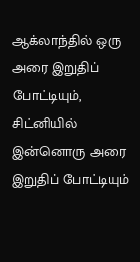ஆக்லாந்தில் ஒரு அரை இறுதிப் போட்டியும், சிட்னியில் இன்னொரு அரை இறுதிப் போட்டியும்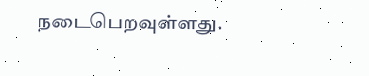நடைபெறவுள்ளது.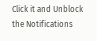Click it and Unblock the Notifications